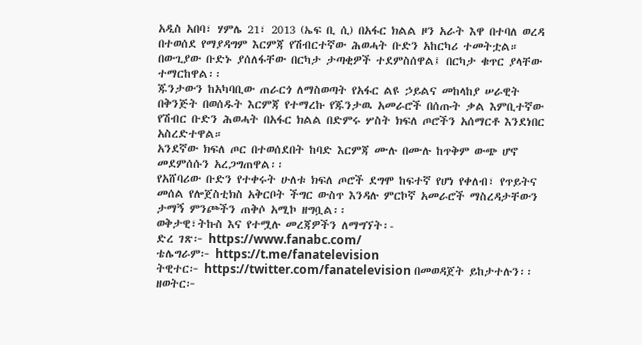አዲስ አበባ፣ ሃምሌ 21፣ 2013 (ኤፍ ቢ ሲ) በአፋር ክልል ዞን አራት እዋ በተባለ ወረዳ በተወሰደ የማያዳግም እርምጃ የሽብርተኛው ሕወሓት ቡድን አከርካሪ ተመትቷል።
በውጊያው ቡድኑ ያሰለፋቸው በርካታ ታጣቂዎች ተደምስሰዋል፤ በርካታ ቁጥር ያላቸው ተማርከዋል፡፡
ጁንታውን ከአካባቢው ጠራርጎ ለማስወጣት የአፋር ልዩ ኃይልና መከላከያ ሠራዊት በቅንጅት በወሰዱት እርምጃ የተማረኩ የጁንታዉ አመራሮች በሰጡት ቃል እምቢተኛው የሽብር ቡድን ሕወሓት በአፋር ክልል በድምሩ ሦስት ክፍለ ጦሮችን አሰማርቶ እንደነበር አስረድተዋል።
አንደኛው ክፍለ ጦር በተወሰደበት ከባድ እርምጃ ሙሉ በሙሉ ከጥቅም ውጭ ሆኖ መደምሰሱን አረጋግጠዋል፡፡
የአሸባሪው ቡድን የተቀሩት ሁለቱ ክፍለ ጦሮች ደግሞ ከፍተኛ የሆነ የቀለብ፣ የጥይትና መሰል የሎጀስቲክስ አቅርቦት ችግር ውስጥ እንዳሉ ምርኮኛ አመራሮች ማስረዳታቸውን ታማኝ ምንጮችን ጠቅሶ አሚኮ ዘግቧል፡፡
ወቅታዊ፣ትኩስ እና የተሟሉ መረጃዎችን ለማግኘት፡-
ድረ ገጽ፦ https://www.fanabc.com/
ቴሌግራም፦ https://t.me/fanatelevision
ትዊተር፦ https://twitter.com/fanatelevision በመወዳጀት ይከታተሉን፡፡
ዘወትር፦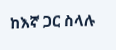ከእኛ ጋር ስላሉ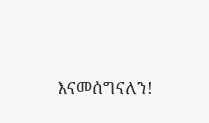እናመሰግናለን!